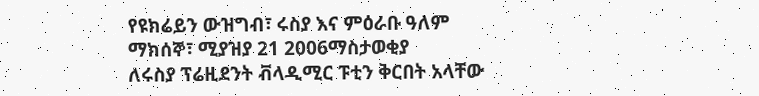የዩክሬይን ውዝግብ፣ ሩስያ እና ምዕራቡ ዓለም
ማክሰኞ፣ ሚያዝያ 21 2006ማስታወቂያ
ለሩስያ ፕሬዚደንት ቭላዲሚር ፑቲን ቅርበት አላቸው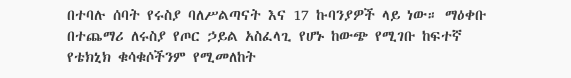በተባሉ ሰባት የሩስያ ባለሥልጣናት እና 17 ኩባንያዎች ላይ ነው። ማዕቀቡ በተጨማሪ ለሩስያ የጦር ኃይል አስፈላጊ የሆኑ ከውጭ የሚገቡ ከፍተኛ የቴክኒክ ቁሳቁሶችንም የሚመለከት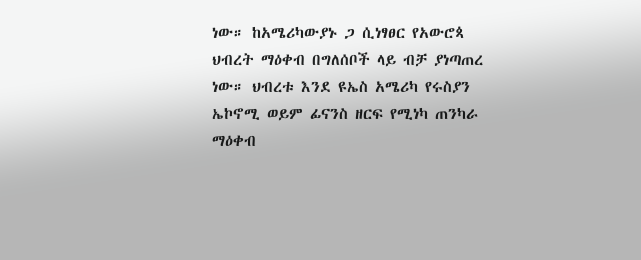ነው። ከአሜሪካውያኑ ጋ ሲነፃፀር የአውሮጳ ህብረት ማዕቀብ በግለሰቦች ላይ ብቻ ያነጣጠረ ነው። ህብረቱ እንደ ዩኤስ አሜሪካ የሩስያን ኤኮኖሚ ወይም ፊናንስ ዘርፍ የሚነካ ጠንካራ ማዕቀብ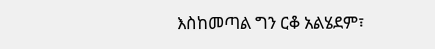እስከመጣል ግን ርቆ አልሄደም፣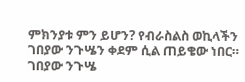ምክንያቱ ምን ይሆን? የብራስልስ ወኪላችን ገበያው ንጉሤን ቀደም ሲል ጠይቄው ነበር።
ገበያው ንጉሤ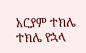አርያም ተክሌ
ተክሌ የኋላ